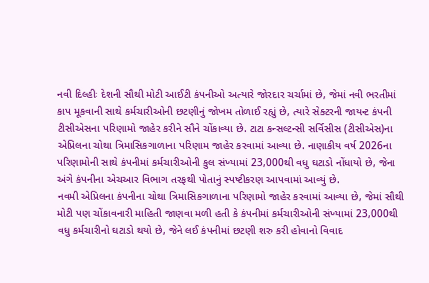નવી દિલ્હીઃ દેશની સૌથી મોટી આઈટી કંપનીઓ અત્યારે જોરદાર ચર્ચામાં છે, જેમાં નવી ભરતીમાં કાપ મૂકવાની સાથે કર્મચારીઓની છટણીનું જોખમ તોળાઈ રહ્યું છે, ત્યારે સેક્ટરની જાયન્ટ કંપની ટીસીએસના પરિણામો જાહેર કરીને સૌને ચોંકાવ્યા છે. ટાટા કન્સલ્ટન્સી સર્વિસીસ (ટીસીએસ)ના એપ્રિલના ચોથા ત્રિમાસિકગાળાના પરિણામ જાહેર કરવામાં આવ્યા છે. નાણાકીય વર્ષ 2026ના પરિણામોની સાથે કંપનીમાં કર્મચારીઓની કુલ સંખ્યામાં 23,000થી વધુ ઘટાડો નોંધાયો છે, જેના અંગે કંપનીના એચઆર વિભાગ તરફથી પોતાનું સ્પષ્ટીકરણ આપવામાં આવ્યું છે.
નવમી એપ્રિલના કંપનીના ચોથા ત્રિમાસિકગાળાના પરિણામો જાહેર કરવામાં આવ્યા છે, જેમાં સૌથી મોટી પણ ચોંકાવનારી માહિતી જાણવા મળી હતી કે કંપનીમાં કર્મચારીઓની સંખ્યામાં 23,000થી વધુ કર્મચારીનો ઘટાડો થયો છે, જેને લઈ કંપનીમાં છટણી શરુ કરી હોવાનો વિવાદ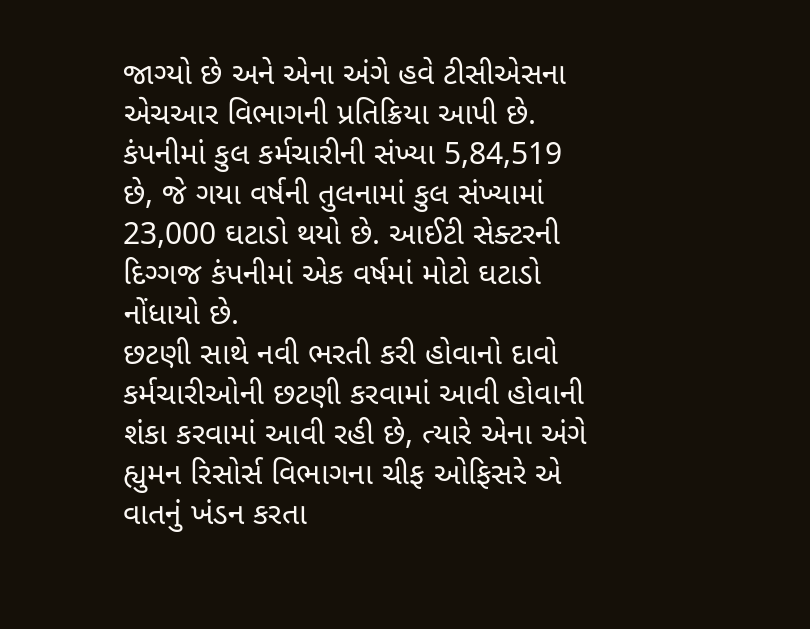જાગ્યો છે અને એના અંગે હવે ટીસીએસના એચઆર વિભાગની પ્રતિક્રિયા આપી છે. કંપનીમાં કુલ કર્મચારીની સંખ્યા 5,84,519 છે, જે ગયા વર્ષની તુલનામાં કુલ સંખ્યામાં 23,000 ઘટાડો થયો છે. આઈટી સેક્ટરની દિગ્ગજ કંપનીમાં એક વર્ષમાં મોટો ઘટાડો નોંધાયો છે.
છટણી સાથે નવી ભરતી કરી હોવાનો દાવો
કર્મચારીઓની છટણી કરવામાં આવી હોવાની શંકા કરવામાં આવી રહી છે, ત્યારે એના અંગે હ્યુમન રિસોર્સ વિભાગના ચીફ ઓફિસરે એ વાતનું ખંડન કરતા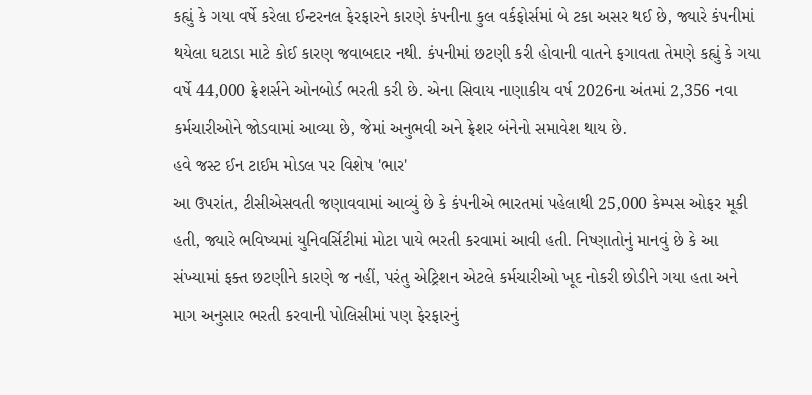કહ્યું કે ગયા વર્ષે કરેલા ઈન્ટરનલ ફેરફારને કારણે કંપનીના કુલ વર્કફોર્સમાં બે ટકા અસર થઈ છે, જ્યારે કંપનીમાં થયેલા ઘટાડા માટે કોઈ કારણ જવાબદાર નથી. કંપનીમાં છટણી કરી હોવાની વાતને ફગાવતા તેમણે કહ્યું કે ગયા વર્ષે 44,000 ફ્રેશર્સને ઓનબોર્ડ ભરતી કરી છે. એના સિવાય નાણાકીય વર્ષ 2026ના અંતમાં 2,356 નવા કર્મચારીઓને જોડવામાં આવ્યા છે, જેમાં અનુભવી અને ફ્રેશર બંનેનો સમાવેશ થાય છે.
હવે જસ્ટ ઈન ટાઈમ મોડલ પર વિશેષ 'ભાર'
આ ઉપરાંત, ટીસીએસવતી જણાવવામાં આવ્યું છે કે કંપનીએ ભારતમાં પહેલાથી 25,000 કેમ્પસ ઓફર મૂકી હતી, જ્યારે ભવિષ્યમાં યુનિવર્સિટીમાં મોટા પાયે ભરતી કરવામાં આવી હતી. નિષ્ણાતોનું માનવું છે કે આ સંખ્યામાં ફક્ત છટણીને કારણે જ નહીં, પરંતુ એટ્રિશન એટલે કર્મચારીઓ ખૂદ નોકરી છોડીને ગયા હતા અને માગ અનુસાર ભરતી કરવાની પોલિસીમાં પણ ફેરફારનું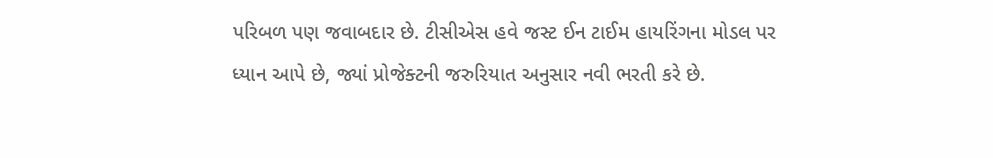પરિબળ પણ જવાબદાર છે. ટીસીએસ હવે જસ્ટ ઈન ટાઈમ હાયરિંગના મોડલ પર ધ્યાન આપે છે, જ્યાં પ્રોજેક્ટની જરુરિયાત અનુસાર નવી ભરતી કરે છે.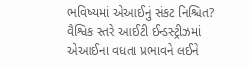ભવિષ્યમાં એઆઈનું સંકટ નિશ્ચિત?
વૈશ્વિક સ્તરે આઈટી ઈન્ડસ્ટ્રીઝમાં એઆઈના વધતા પ્રભાવને લઈને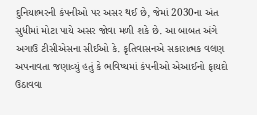દુનિયાભરની કંપનીઓ પર અસર થઈ છે, જેમાં 2030ના અંત સુધીમાં મોટા પાયે અસર જોવા મળી શકે છે. આ બાબત અંગે અગાઉ ટીસીએસના સીઈઓ કે. કૃતિવાસનએ સકારાત્મક વલણ અપનાવતા જણાવ્યું હતું કે ભવિષ્યમાં કંપનીઓ એઆઈનો ફાયદો ઉઠાવવા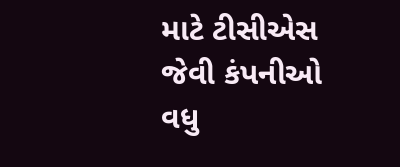માટે ટીસીએસ જેવી કંપનીઓ વધુ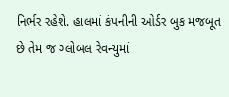નિર્ભર રહેશે. હાલમાં કંપનીની ઓર્ડર બુક મજબૂત છે તેમ જ ગ્લોબલ રેવન્યુમાં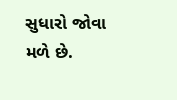સુધારો જોવા મળે છે.